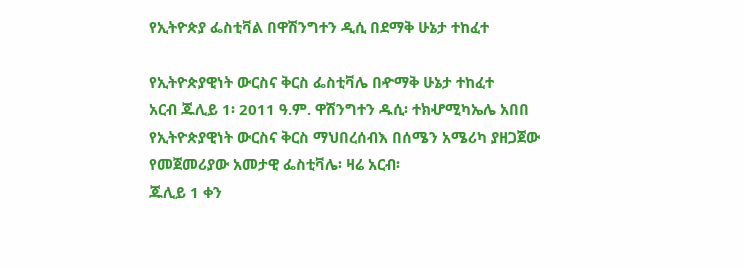የኢትዮጵያ ፌስቲቫል በዋሽንግተን ዲሲ በደማቅ ሁኔታ ተከፈተ

የኢትዮጵያዊነት ውርስና ቅርስ ፌስቲቫሌ በዯማቅ ሁኔታ ተከፈተ
አርብ ጁሊይ 1፡ 2011 ዓ.ም. ዋሽንግተን ዱሲ፡ ተክሇሚካኤሌ አበበ
የኢትዮጵያዊነት ውርስና ቅርስ ማህበረሰብእ በሰሜን አሜሪካ ያዘጋጀው የመጀመሪያው አመታዊ ፌስቲቫሌ፡ ዛሬ አርብ፡
ጁሊይ 1 ቀን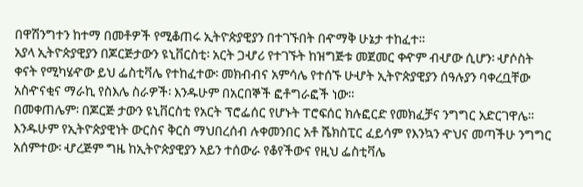በዋሽንግተን ከተማ በመቶዎች የሚቆጠሩ ኢትዮጵያዊያን በተገኙበት በዯማቅ ሁኔታ ተከፈተ።
አያላ ኢትዮጵያዊያን በጆርጅታውን ዩኒቨርስቲ፡ አርት ጋሇሪ የተገኙት ከዝግጅቱ መጀመር ቀዯም ብሇው ሲሆን፡ ሇሶስት
ቀናት የሚካሄዯው ይህ ፌስቲቫሌ የተከፈተው፡ መክብብና አምሳሌ የተሰኙ ሁሇት ኢትዮጵያዊያን ሰዓሉያን ባቀረቧቸው
አስዯናቂና ማራኪ የስእሌ ስራዎች፡ እንዱሁም በአርበኞች ፎቶግራፎች ነው።
በመቀጠሌም፡ በጆርጅ ታውን ዩኒቨርስቲ የአርት ፕሮፌሰር የሆኑት ፐሮፍሰር ክሉፎርድ የመክፈቻና ንግግር አድርገዋሌ።
እንዱሁም የኢትዮጵያዊነት ውርስና ቅርስ ማህበረሰብ ሉቀመንበር አቶ ሼክስፒር ፈይሳም የእንኳን ዯህና መጣችሁ ንግግር
አሰምተው፡ ሇረጅም ግዜ ከኢትዮጵያዊያን አይን ተሰውራ የቆየችውና የዚህ ፌስቲቫሌ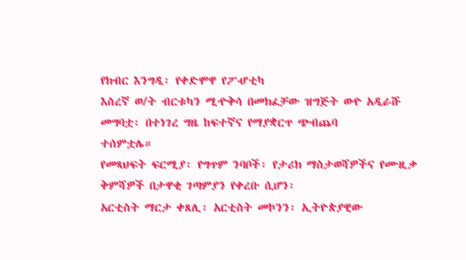የክብር እንግዲ፡ የቀድሞዋ የፖሇቲካ
እስረኛ ወ/ት ብርቱካን ሚዯቅሳ በመክፈቻው ዝግጅት ወዯ አዲራሹ መግባቷ፡ በተነገረ ግዜ ከፍተኛና የማያቋርጥ ጭብጨባ
ተሰምቷሌ።
የመጻህፍት ፍርሚያ፡ የግጥም ንባቦች፡ የታሪክ ማስታወሻዎችና የሙዚቃ ቅምሻዎች በታዋቂ ገጣምያን የቀረቡ ሲሆን፡
አርቲስት ማርታ ቀጸሊ፡ አርቲስት መኮንን፡ ኢትዮጵያዊው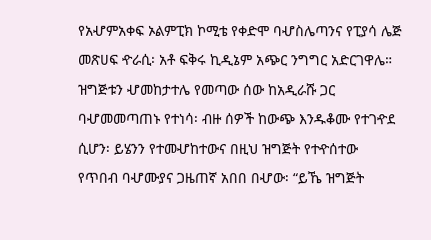የአሇምአቀፍ ኦልምፒክ ኮሚቴ የቀድሞ ባሇስሌጣንና የፒያሳ ሌጅ
መጽሀፍ ዯራሲ፡ አቶ ፍቅሩ ኪዲኔም አጭር ንግግር አድርገዋሌ። ዝግጅቱን ሇመከታተሌ የመጣው ሰው ከአዲራሹ ጋር
ባሇመመጣጠኑ የተነሳ፡ ብዙ ሰዎች ከውጭ እንዱቆሙ የተገዯደ ሲሆን፡ ይሄንን የተመሇከተውና በዚህ ዝግጅት የተዯሰተው
የጥበብ ባሇሙያና ጋዜጠኛ አበበ በሇው፡ “ይኼ ዝግጅት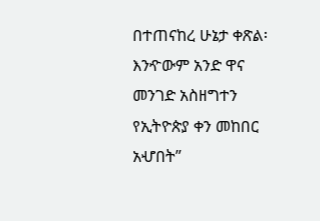በተጠናከረ ሁኔታ ቀጽል፡ እንዯውም አንድ ዋና መንገድ አስዘግተን
የኢትዮጵያ ቀን መከበር አሇበት”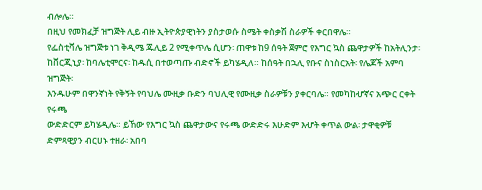ብሎሌ።
በዚህ የመክፈቻ ዝግጅት ሊይ ብዙ ኢትዮጵያዊነትን ያስታወሱ ስሜት ቀስቃሽ ስራዎች ቀርበዋሌ።
የፌስቲቫሌ ዝግጅቱ ነገ ቅዲሜ ጁሊይ 2 የሚቀጥሌ ሲሆን፡ ጠዋቱ ከ9 ሰዓት ጀምሮ የእግር ኳስ ጨዋታዎች ከአትሊንታ፡
ከቨርጂኒያ፡ ከባሌቲሞርና፡ ከዱሲ በተወጣጡ ብድኖች ይካሄዲለ። ከሰዓት በኋሊ የቡና ስነስርአት፡ የሌጆች አምባ ዝግጅት፡
እንዱሁም በዋንኛነት የቅኝት የባህሌ ሙዚቃ ቡድን ባህሊዊ የሙዚቃ ስራዎቹን ያቀርባሌ። የመካከሇኛና አጭር ርቀት የሩጫ
ውድድርም ይካሄዲሌ። ይኸው የእግር ኳስ ጨዋታውና የሩጫ ውድድሩ እሁድም እሇት ቀጥል ውል፡ ታዋቂዎቹ
ድምጻዊያን ብርሀኑ ተዘራ፡ አበባ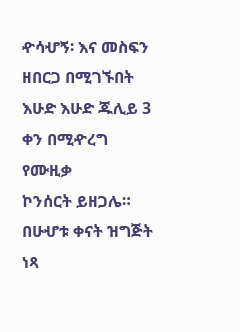ዯሳሇኝ፡ እና መስፍን ዘበርጋ በሚገኙበት እሁድ እሁድ ጁሊይ 3 ቀን በሚዯረግ የሙዚቃ
ኮንሰርት ይዘጋሌ። በሁሇቱ ቀናት ዝግጅት ነጻ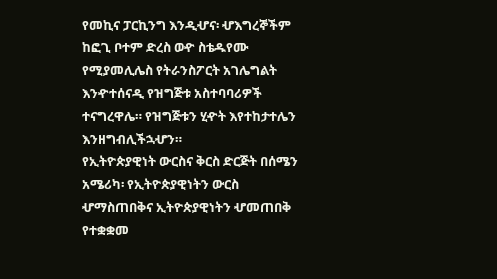የመኪና ፓርኪንግ እንዲሇና፡ ሇእግረኞችም ከፎጊ ቦተም ድረስ ወዯ ስቴዱየሙ
የሚያመሊሌስ የትራንስፖርት አገሌግልት እንዯተሰናዲ የዝግጅቱ አስተባባሪዎች ተናግረዋሌ። የዝግጅቱን ሂዯት እየተከታተሌን
እንዘግብሊችኋሇን።
የኢትዮጵያዊነት ውርስና ቅርስ ድርጅት በሰሜን አሜሪካ፡ የኢትዮጵያዊነትን ውርስ ሇማስጠበቅና ኢትዮጵያዊነትን ሇመጠበቅ
የተቋቋመ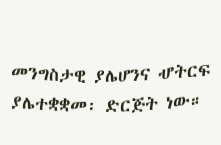መንግስታዊ ያሌሆንና ሇትርፍ ያሌተቋቋመ፡ ድርጅት ነው።